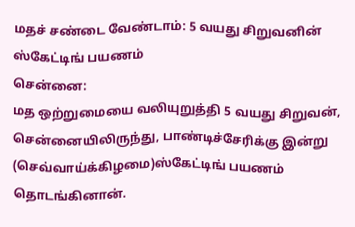மதச் சண்டை வேண்டாம்: 5 வயது சிறுவனின் ஸ்கேட்டிங் பயணம்
சென்னை:
மத ஒற்றுமையை வலியுறுத்தி 5 வயது சிறுவன், சென்னையிலிருந்து, பாண்டிச்சேரிக்கு இன்று (செவ்வாய்க்கிழமை)ஸ்கேட்டிங் பயணம் தொடங்கினான்.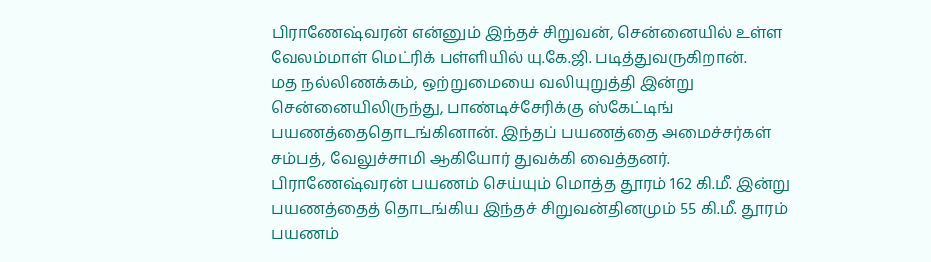பிராணேஷ்வரன் என்னும் இந்தச் சிறுவன், சென்னையில் உள்ள வேலம்மாள் மெட்ரிக் பள்ளியில் யு.கே.ஜி. படித்துவருகிறான்.
மத நல்லிணக்கம், ஒற்றுமையை வலியுறுத்தி இன்று சென்னையிலிருந்து, பாண்டிச்சேரிக்கு ஸ்கேட்டிங் பயணத்தைதொடங்கினான். இந்தப் பயணத்தை அமைச்சர்கள் சம்பத், வேலுச்சாமி ஆகியோர் துவக்கி வைத்தனர்.
பிராணேஷ்வரன் பயணம் செய்யும் மொத்த தூரம் 162 கி.மீ. இன்று பயணத்தைத் தொடங்கிய இந்தச் சிறுவன்தினமும் 55 கி.மீ. தூரம் பயணம்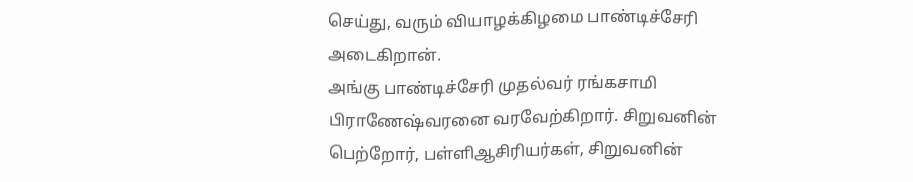செய்து, வரும் வியாழக்கிழமை பாண்டிச்சேரி அடைகிறான்.
அங்கு பாண்டிச்சேரி முதல்வர் ரங்கசாமி பிராணேஷ்வரனை வரவேற்கிறார். சிறுவனின் பெற்றோர், பள்ளிஆசிரியர்கள், சிறுவனின்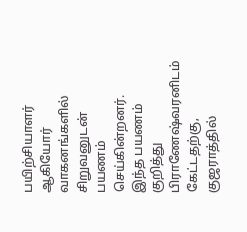பயிற்சியாளர் ஆகியோர் வாகனங்களில் சிறுவனுடன் பயணம் செய்கின்றனர்.
இந்த பயணம் குறித்து பிராணேஷ்வரனிடம் கேட்டதற்கு, குஜராத்தில்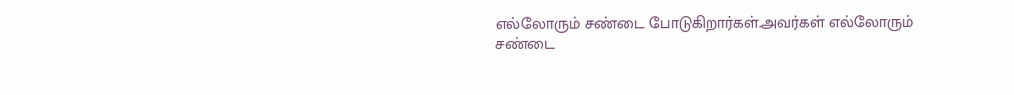எல்லோரும் சண்டை போடுகிறார்கள்.அவர்கள் எல்லோரும் சண்டை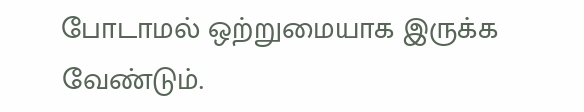போடாமல் ஒற்றுமையாக இருக்க வேண்டும்.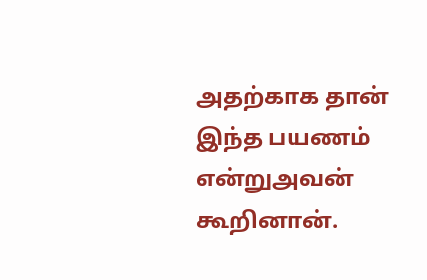அதற்காக தான் இந்த பயணம் என்றுஅவன் கூறினான்.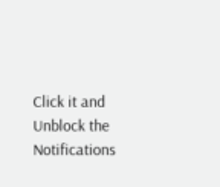Click it and Unblock the Notifications